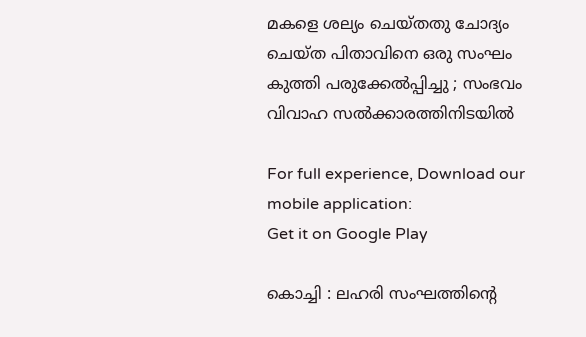മകളെ ശല്യം ചെയ്തതു ചോദ്യം ചെയ്ത പിതാവിനെ ഒരു സംഘം കുത്തി പരുക്കേല്‍പ്പിച്ചു ; സംഭവം വിവാഹ സല്‍ക്കാരത്തിനിടയില്‍

For full experience, Download our mobile application:
Get it on Google Play

കൊച്ചി : ലഹരി സംഘത്തിന്റെ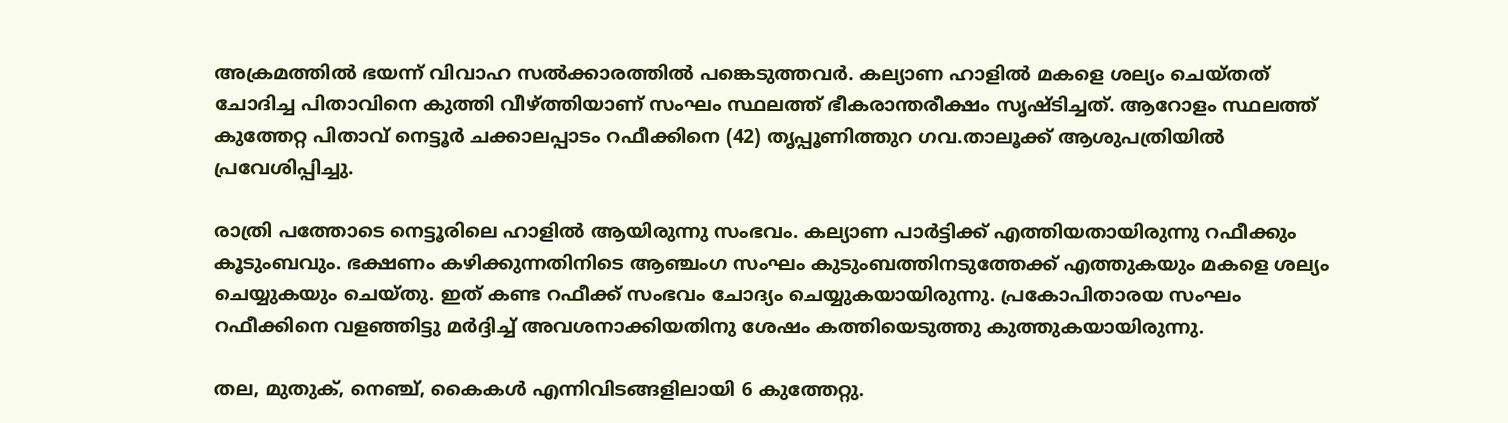അക്രമത്തില്‍ ഭയന്ന് വിവാഹ സല്‍ക്കാരത്തില്‍ പങ്കെടുത്തവര്‍. കല്യാണ ഹാളില്‍ മകളെ ശല്യം ചെയ്തത് ചോദിച്ച പിതാവിനെ കുത്തി വീഴ്‌ത്തിയാണ് സംഘം സ്ഥലത്ത് ഭീകരാന്തരീക്ഷം സൃഷ്ടിച്ചത്. ആറോളം സ്ഥലത്ത് കുത്തേറ്റ പിതാവ് നെട്ടൂര്‍ ചക്കാലപ്പാടം റഫീക്കിനെ (42) തൃപ്പൂണിത്തുറ ഗവ.താലൂക്ക് ആശുപത്രിയില്‍ പ്രവേശിപ്പിച്ചു.

രാത്രി പത്തോടെ നെട്ടൂരിലെ ഹാളില്‍ ആയിരുന്നു സംഭവം. കല്യാണ പാര്‍ട്ടിക്ക് എത്തിയതായിരുന്നു റഫീക്കും കൂടുംബവും. ഭക്ഷണം കഴിക്കുന്നതിനിടെ ആഞ്ചംഗ സംഘം കുടുംബത്തിനടുത്തേക്ക് എത്തുകയും മകളെ ശല്യം ചെയ്യുകയും ചെയ്തു. ഇത് കണ്ട റഫീക്ക് സംഭവം ചോദ്യം ചെയ്യുകയായിരുന്നു. പ്രകോപിതാരയ സംഘം റഫീക്കിനെ വളഞ്ഞിട്ടു മര്‍ദ്ദിച്ച്‌ അവശനാക്കിയതിനു ശേഷം കത്തിയെടുത്തു കുത്തുകയായിരുന്നു.

തല, മുതുക്, നെഞ്ച്, കൈകള്‍ എന്നിവിടങ്ങളിലായി 6 കുത്തേറ്റു.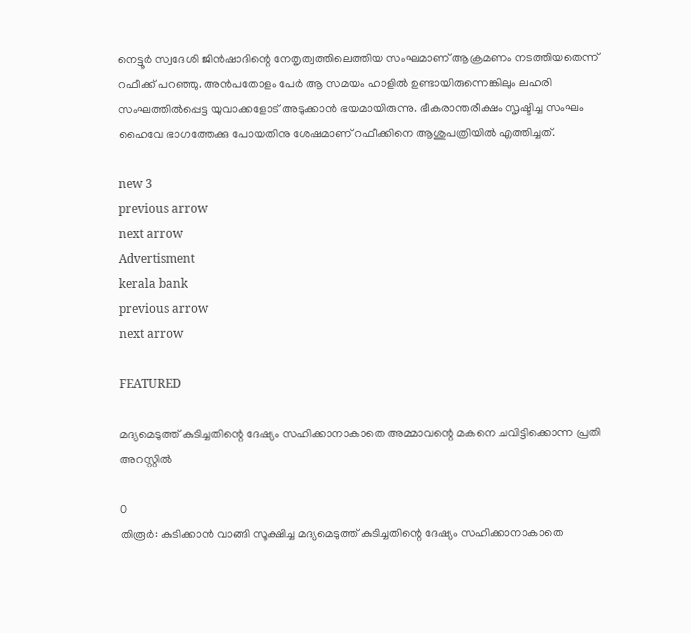നെട്ടൂര്‍ സ്വദേശി ജിന്‍ഷാദിന്റെ നേതൃത്വത്തിലെത്തിയ സംഘമാണ് ആക്രമണം നടത്തിയതെന്ന് റഫീക്ക് പറഞ്ഞു. അന്‍പതോളം പേര്‍ ആ സമയം ഹാളില്‍ ഉണ്ടായിരുന്നെങ്കിലും ലഹരി സംഘത്തില്‍പ്പെട്ട യുവാക്കളോട് അടുക്കാന്‍ ഭയമായിരുന്നു. ഭീകരാന്തരീക്ഷം സൃഷ്ടിച്ച സംഘം ഹൈവേ ഭാഗത്തേക്കു പോയതിനു ശേഷമാണ് റഫീക്കിനെ ആശുപത്രിയില്‍ എത്തിച്ചത്.

new 3
previous arrow
next arrow
Advertisment
kerala bank
previous arrow
next arrow

FEATURED

മദ്യമെടുത്ത് കുടിച്ചതിന്റെ ദേഷ്യം സഹിക്കാനാകാതെ അമ്മാവന്റെ മകനെ ചവിട്ടിക്കൊന്ന പ്രതി അറസ്റ്റിൽ

0
തിരൂർ: കുടിക്കാൻ വാങ്ങി സൂക്ഷിച്ച മദ്യമെടുത്ത് കുടിച്ചതിന്റെ ദേഷ്യം സഹിക്കാനാകാതെ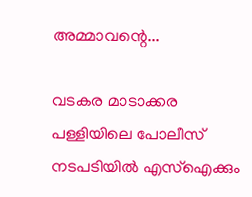അമ്മാവന്റെ...

വടകര മാടാക്കര പള്ളിയിലെ പോലീസ് നടപടിയിൽ എസ്ഐക്കും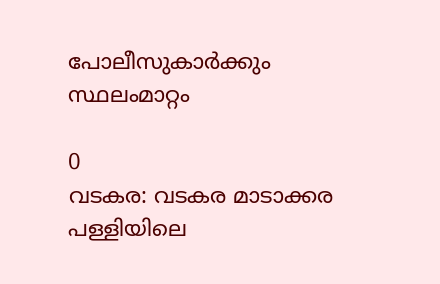പോലീസുകാർക്കും സ്ഥലംമാറ്റം

0
വടകര: വടകര മാടാക്കര പള്ളിയിലെ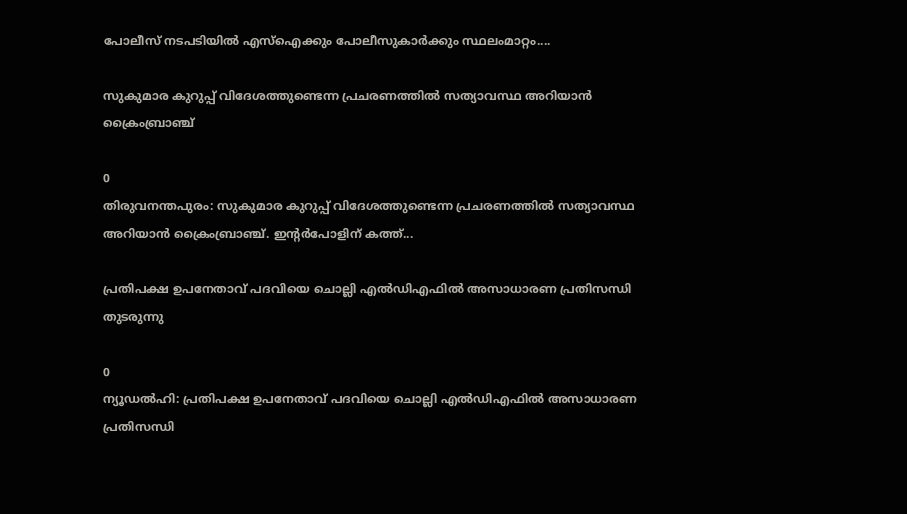പോലീസ് നടപടിയിൽ എസ്ഐക്കും പോലീസുകാർക്കും സ്ഥലംമാറ്റം....

സുകുമാര കുറുപ്പ് വിദേശത്തുണ്ടെന്ന പ്രചരണത്തിൽ സത്യാവസ്ഥ അറിയാൻ ക്രൈംബ്രാഞ്ച്

0
തിരുവനന്തപുരം: സുകുമാര കുറുപ്പ് വിദേശത്തുണ്ടെന്ന പ്രചരണത്തിൽ സത്യാവസ്ഥ അറിയാൻ ക്രൈംബ്രാഞ്ച്. ഇൻ്റർപോളിന് കത്ത്...

പ്രതിപക്ഷ ഉപനേതാവ് പദവിയെ ചൊല്ലി എല്‍ഡിഎഫില്‍ അസാധാരണ പ്രതിസന്ധി തുടരുന്നു

0
ന്യൂഡല്‍ഹി: പ്രതിപക്ഷ ഉപനേതാവ് പദവിയെ ചൊല്ലി എല്‍ഡിഎഫില്‍ അസാധാരണ പ്രതിസന്ധി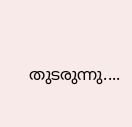തുടരുന്നു....